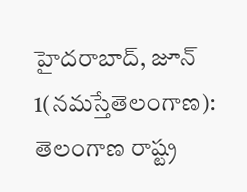హైదరాబాద్, జూన్ 1(నమస్తేతెలంగాణ): తెలంగాణ రాష్ట్ర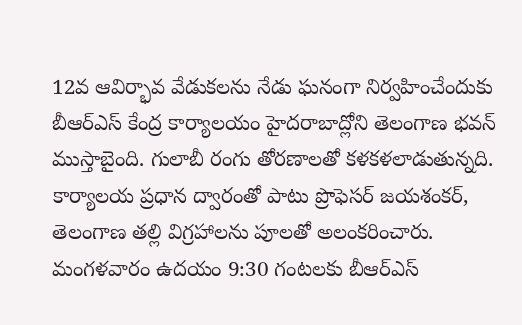12వ ఆవిర్భావ వేడుకలను నేడు ఘనంగా నిర్వహించేందుకు బీఆర్ఎస్ కేంద్ర కార్యాలయం హైదరాబాద్లోని తెలంగాణ భవన్ ముస్తాబైంది. గులాబీ రంగు తోరణాలతో కళకళలాడుతున్నది. కార్యాలయ ప్రధాన ద్వారంతో పాటు ప్రొఫెసర్ జయశంకర్, తెలంగాణ తల్లి విగ్రహాలను పూలతో అలంకరించారు.
మంగళవారం ఉదయం 9:30 గంటలకు బీఆర్ఎస్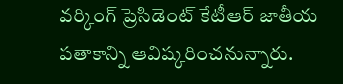వర్కింగ్ ప్రెసిడెంట్ కేటీఆర్ జాతీయ పతాకాన్ని ఆవిష్కరించనున్నారు.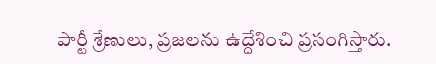పార్టీ శ్రేణులు, ప్రజలను ఉద్దేశించి ప్రసంగిస్తారు.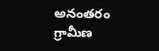అనంతరం గ్రామీణ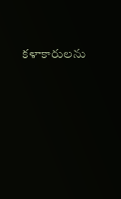కళాకారులను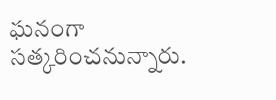ఘనంగా సత్కరించనున్నారు.